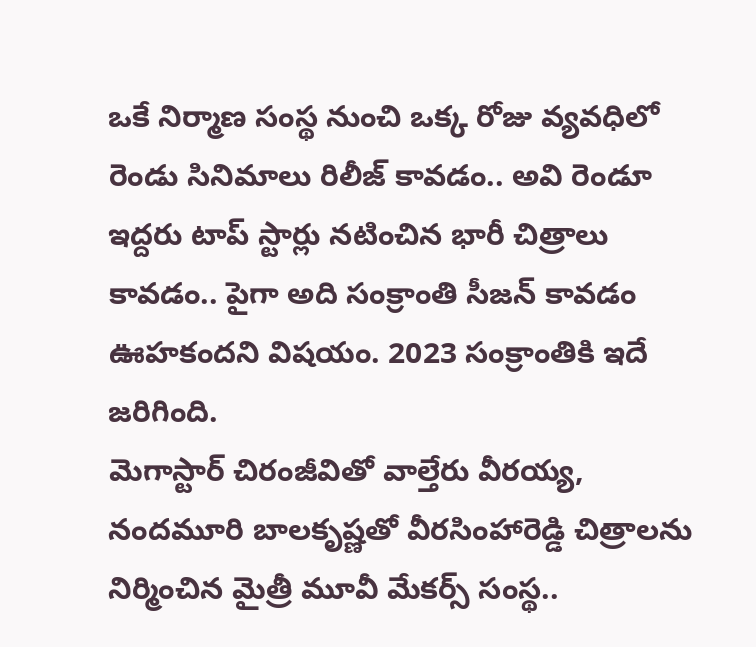ఒకే నిర్మాణ సంస్థ నుంచి ఒక్క రోజు వ్యవధిలో రెండు సినిమాలు రిలీజ్ కావడం.. అవి రెండూ ఇద్దరు టాప్ స్టార్లు నటించిన భారీ చిత్రాలు కావడం.. పైగా అది సంక్రాంతి సీజన్ కావడం ఊహకందని విషయం. 2023 సంక్రాంతికి ఇదే జరిగింది.
మెగాస్టార్ చిరంజీవితో వాల్తేరు వీరయ్య, నందమూరి బాలకృష్ణతో వీరసింహారెడ్డి చిత్రాలను నిర్మించిన మైత్రీ మూవీ మేకర్స్ సంస్థ..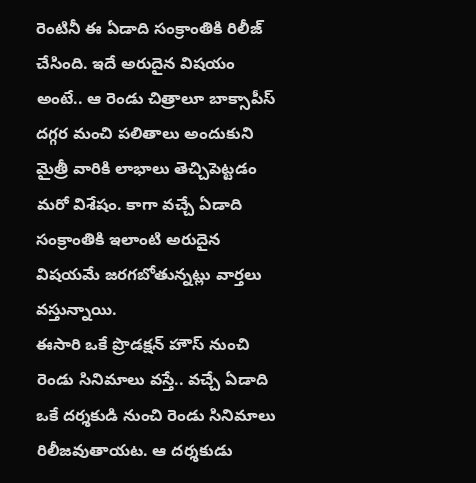రెంటినీ ఈ ఏడాది సంక్రాంతికి రిలీజ్ చేసింది. ఇదే అరుదైన విషయం అంటే.. ఆ రెండు చిత్రాలూ బాక్సాపీస్ దగ్గర మంచి పలితాలు అందుకుని మైత్రీ వారికి లాభాలు తెచ్చిపెట్టడం మరో విశేషం. కాగా వచ్చే ఏడాది సంక్రాంతికి ఇలాంటి అరుదైన విషయమే జరగబోతున్నట్లు వార్తలు వస్తున్నాయి.
ఈసారి ఒకే ప్రొడక్షన్ హౌస్ నుంచి రెండు సినిమాలు వస్తే.. వచ్చే ఏడాది ఒకే దర్శకుడి నుంచి రెండు సినిమాలు రిలీజవుతాయట. ఆ దర్శకుడు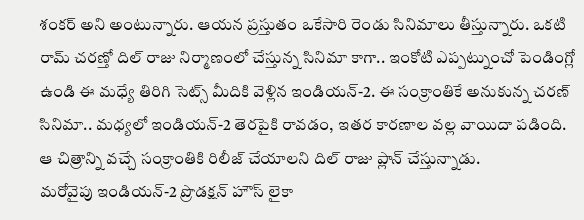శంకర్ అని అంటున్నారు. ఆయన ప్రస్తుతం ఒకేసారి రెండు సినిమాలు తీస్తున్నారు. ఒకటి రామ్ చరణ్తో దిల్ రాజు నిర్మాణంలో చేస్తున్న సినిమా కాగా.. ఇంకోటి ఎప్పట్నుంచో పెండింగ్లో ఉండి ఈ మధ్యే తిరిగి సెట్స్ మీదికి వెళ్లిన ఇండియన్-2. ఈ సంక్రాంతికే అనుకున్న చరణ్ సినిమా.. మధ్యలో ఇండియన్-2 తెరపైకి రావడం, ఇతర కారణాల వల్ల వాయిదా పడింది. ఆ చిత్రాన్ని వచ్చే సంక్రాంతికి రిలీజ్ చేయాలని దిల్ రాజు ప్లాన్ చేస్తున్నాడు.
మరోవైపు ఇండియన్-2 ప్రొడక్షన్ హౌస్ లైకా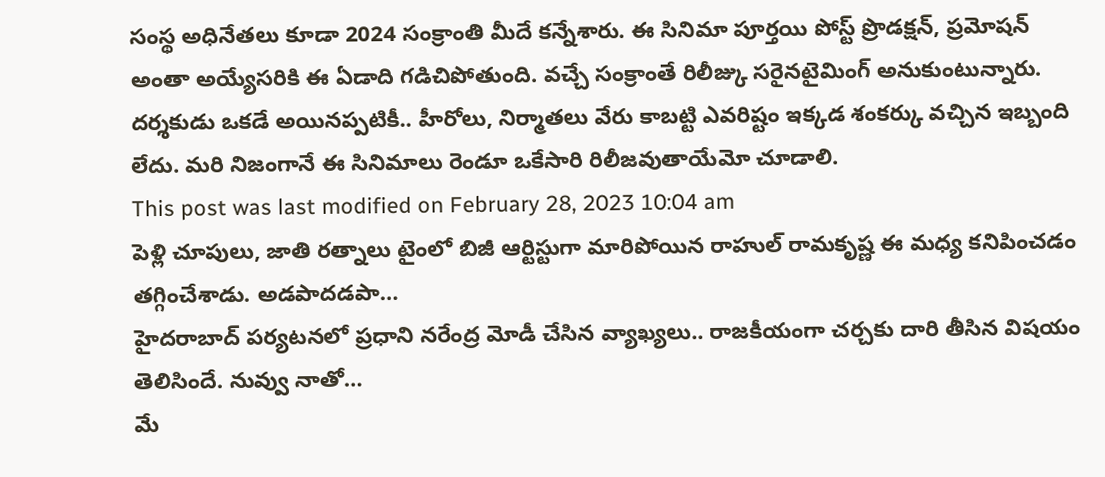సంస్థ అధినేతలు కూడా 2024 సంక్రాంతి మీదే కన్నేశారు. ఈ సినిమా పూర్తయి పోస్ట్ ప్రొడక్షన్, ప్రమోషన్ అంతా అయ్యేసరికి ఈ ఏడాది గడిచిపోతుంది. వచ్చే సంక్రాంతే రిలీజ్కు సరైనటైమింగ్ అనుకుంటున్నారు. దర్శకుడు ఒకడే అయినప్పటికీ.. హీరోలు, నిర్మాతలు వేరు కాబట్టి ఎవరిష్టం ఇక్కడ శంకర్కు వచ్చిన ఇబ్బంది లేదు. మరి నిజంగానే ఈ సినిమాలు రెండూ ఒకేసారి రిలీజవుతాయేమో చూడాలి.
This post was last modified on February 28, 2023 10:04 am
పెళ్లి చూపులు, జాతి రత్నాలు టైంలో బిజీ ఆర్టిస్టుగా మారిపోయిన రాహుల్ రామకృష్ణ ఈ మధ్య కనిపించడం తగ్గించేశాడు. అడపాదడపా…
హైదరాబాద్ పర్యటనలో ప్రధాని నరేంద్ర మోడీ చేసిన వ్యాఖ్యలు.. రాజకీయంగా చర్చకు దారి తీసిన విషయం తెలిసిందే. నువ్వు నాతో…
మే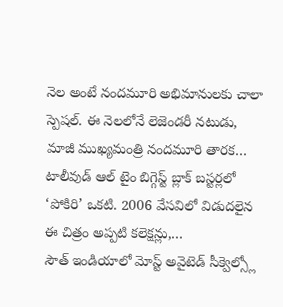నెల అంటే నందమూరి అభిమానులకు చాలా స్పెషల్. ఈ నెలలోనే లెజెండరీ నటుడు, మాజీ ముఖ్యమంత్రి నందమూరి తారక…
టాలీవుడ్ ఆల్ టైం బిగ్గెస్ట్ బ్లాక్ బస్టర్లలో ‘పోకిరి’ ఒకటి. 2006 వేసవిలో విడుదలైన ఈ చిత్రం అప్పటి కలెక్షన్లు,…
సౌత్ ఇండియాలో మోస్ట్ అవైటెడ్ సీక్వెల్స్లో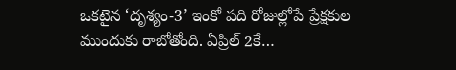ఒకటైన ‘దృశ్యం-3’ ఇంకో పది రోజుల్లోపే ప్రేక్షకుల ముందుకు రాబోతోంది. ఏప్రిల్ 2కే…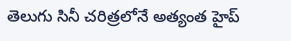తెలుగు సినీ చరిత్రలోనే అత్యంత హైప్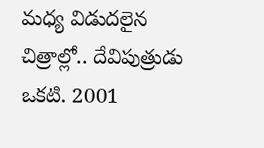మధ్య విడుదలైన చిత్రాల్లో.. దేవిపుత్రుడు ఒకటి. 2001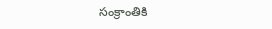సంక్రాంతికి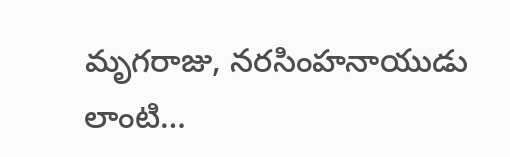మృగరాజు, నరసింహనాయుడు లాంటి…